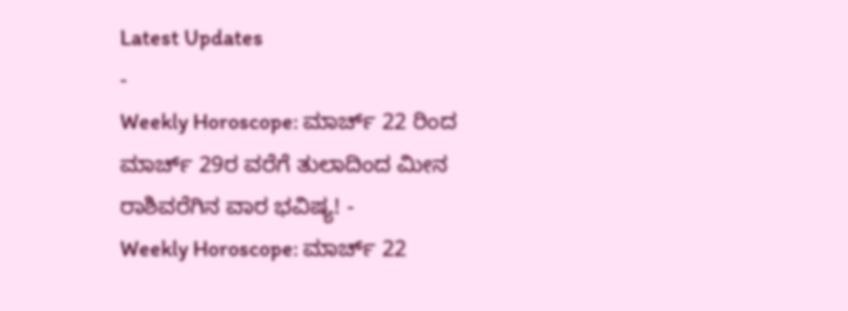Latest Updates
-
Weekly Horoscope: ಮಾರ್ಚ್ 22 ರಿಂದ ಮಾರ್ಚ್ 29ರ ವರೆಗೆ ತುಲಾದಿಂದ ಮೀನ ರಾಶಿವರೆಗಿನ ವಾರ ಭವಿಷ್ಯ! -
Weekly Horoscope: ಮಾರ್ಚ್ 22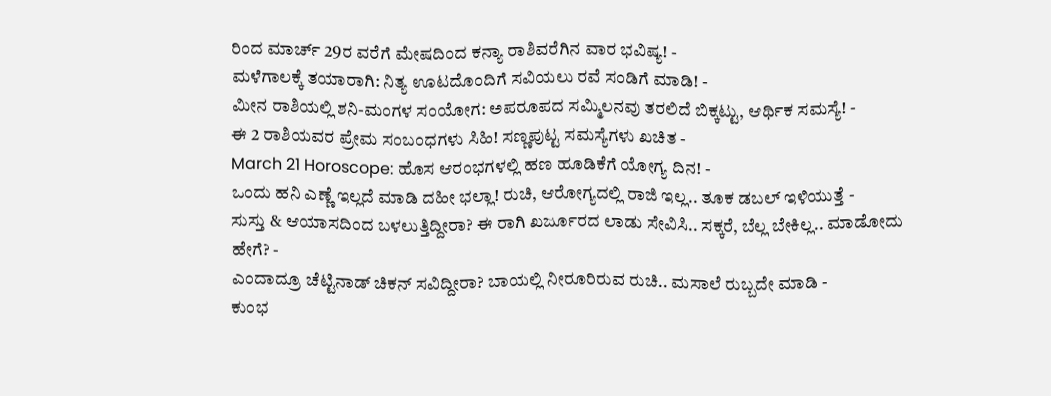ರಿಂದ ಮಾರ್ಚ್ 29ರ ವರೆಗೆ ಮೇಷದಿಂದ ಕನ್ಯಾ ರಾಶಿವರೆಗಿನ ವಾರ ಭವಿಷ್ಯ! -
ಮಳೆಗಾಲಕ್ಕೆ ತಯಾರಾಗಿ: ನಿತ್ಯ ಊಟದೊಂದಿಗೆ ಸವಿಯಲು ರವೆ ಸಂಡಿಗೆ ಮಾಡಿ! -
ಮೀನ ರಾಶಿಯಲ್ಲಿ ಶನಿ-ಮಂಗಳ ಸಂಯೋಗ: ಅಪರೂಪದ ಸಮ್ಮಿಲನವು ತರಲಿದೆ ಬಿಕ್ಕಟ್ಟು, ಆರ್ಥಿಕ ಸಮಸ್ಯೆ! -
ಈ 2 ರಾಶಿಯವರ ಪ್ರೇಮ ಸಂಬಂಧಗಳು ಸಿಹಿ! ಸಣ್ಣಪುಟ್ಟ ಸಮಸ್ಯೆಗಳು ಖಚಿತ -
March 21 Horoscope: ಹೊಸ ಆರಂಭಗಳಲ್ಲಿ ಹಣ ಹೂಡಿಕೆಗೆ ಯೋಗ್ಯ ದಿನ! -
ಒಂದು ಹನಿ ಎಣ್ಣೆ ಇಲ್ಲದೆ ಮಾಡಿ ದಹೀ ಭಲ್ಲಾ! ರುಚಿ, ಆರೋಗ್ಯದಲ್ಲಿ ರಾಜಿ ಇಲ್ಲ.. ತೂಕ ಡಬಲ್ ಇಳಿಯುತ್ತೆ -
ಸುಸ್ತು & ಆಯಾಸದಿಂದ ಬಳಲುತ್ತಿದ್ದೀರಾ? ಈ ರಾಗಿ ಖರ್ಜೂರದ ಲಾಡು ಸೇವಿಸಿ.. ಸಕ್ಕರೆ, ಬೆಲ್ಲ ಬೇಕಿಲ್ಲ.. ಮಾಡೋದು ಹೇಗೆ? -
ಎಂದಾದ್ರೂ ಚೆಟ್ಟಿನಾಡ್ ಚಿಕನ್ ಸವಿದ್ದೀರಾ? ಬಾಯಲ್ಲಿ ನೀರೂರಿರುವ ರುಚಿ.. ಮಸಾಲೆ ರುಬ್ಬದೇ ಮಾಡಿ -
ಕುಂಭ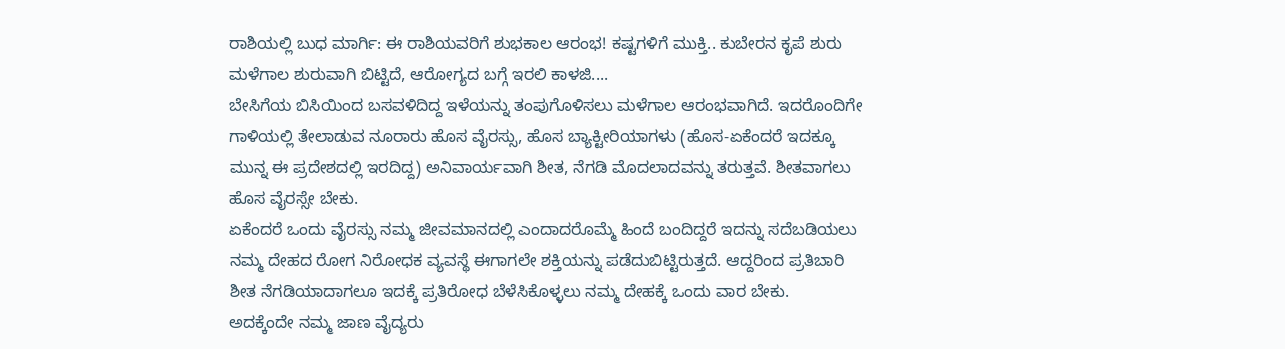ರಾಶಿಯಲ್ಲಿ ಬುಧ ಮಾರ್ಗಿ: ಈ ರಾಶಿಯವರಿಗೆ ಶುಭಕಾಲ ಆರಂಭ! ಕಷ್ಟಗಳಿಗೆ ಮುಕ್ತಿ.. ಕುಬೇರನ ಕೃಪೆ ಶುರು
ಮಳೆಗಾಲ ಶುರುವಾಗಿ ಬಿಟ್ಟಿದೆ, ಆರೋಗ್ಯದ ಬಗ್ಗೆ ಇರಲಿ ಕಾಳಜಿ....
ಬೇಸಿಗೆಯ ಬಿಸಿಯಿಂದ ಬಸವಳಿದಿದ್ದ ಇಳೆಯನ್ನು ತಂಪುಗೊಳಿಸಲು ಮಳೆಗಾಲ ಆರಂಭವಾಗಿದೆ. ಇದರೊಂದಿಗೇ ಗಾಳಿಯಲ್ಲಿ ತೇಲಾಡುವ ನೂರಾರು ಹೊಸ ವೈರಸ್ಸು, ಹೊಸ ಬ್ಯಾಕ್ಟೀರಿಯಾಗಳು (ಹೊಸ-ಏಕೆಂದರೆ ಇದಕ್ಕೂ ಮುನ್ನ ಈ ಪ್ರದೇಶದಲ್ಲಿ ಇರದಿದ್ದ) ಅನಿವಾರ್ಯವಾಗಿ ಶೀತ, ನೆಗಡಿ ಮೊದಲಾದವನ್ನು ತರುತ್ತವೆ. ಶೀತವಾಗಲು ಹೊಸ ವೈರಸ್ಸೇ ಬೇಕು.
ಏಕೆಂದರೆ ಒಂದು ವೈರಸ್ಸು ನಮ್ಮ ಜೀವಮಾನದಲ್ಲಿ ಎಂದಾದರೊಮ್ಮೆ ಹಿಂದೆ ಬಂದಿದ್ದರೆ ಇದನ್ನು ಸದೆಬಡಿಯಲು ನಮ್ಮ ದೇಹದ ರೋಗ ನಿರೋಧಕ ವ್ಯವಸ್ಥೆ ಈಗಾಗಲೇ ಶಕ್ತಿಯನ್ನು ಪಡೆದುಬಿಟ್ಟಿರುತ್ತದೆ. ಆದ್ದರಿಂದ ಪ್ರತಿಬಾರಿ ಶೀತ ನೆಗಡಿಯಾದಾಗಲೂ ಇದಕ್ಕೆ ಪ್ರತಿರೋಧ ಬೆಳೆಸಿಕೊಳ್ಳಲು ನಮ್ಮ ದೇಹಕ್ಕೆ ಒಂದು ವಾರ ಬೇಕು.
ಅದಕ್ಕೆಂದೇ ನಮ್ಮ ಜಾಣ ವೈದ್ಯರು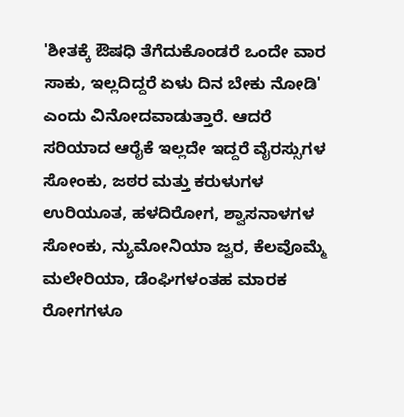'ಶೀತಕ್ಕೆ ಔಷಧಿ ತೆಗೆದುಕೊಂಡರೆ ಒಂದೇ ವಾರ ಸಾಕು, ಇಲ್ಲದಿದ್ದರೆ ಏಳು ದಿನ ಬೇಕು ನೋಡಿ' ಎಂದು ವಿನೋದವಾಡುತ್ತಾರೆ. ಆದರೆ ಸರಿಯಾದ ಆರೈಕೆ ಇಲ್ಲದೇ ಇದ್ದರೆ ವೈರಸ್ಸುಗಳ ಸೋಂಕು, ಜಠರ ಮತ್ತು ಕರುಳುಗಳ ಉರಿಯೂತ, ಹಳದಿರೋಗ, ಶ್ವಾಸನಾಳಗಳ ಸೋಂಕು, ನ್ಯುಮೋನಿಯಾ ಜ್ವರ, ಕೆಲವೊಮ್ಮೆ ಮಲೇರಿಯಾ, ಡೆಂಘಿಗಳಂತಹ ಮಾರಕ ರೋಗಗಳೂ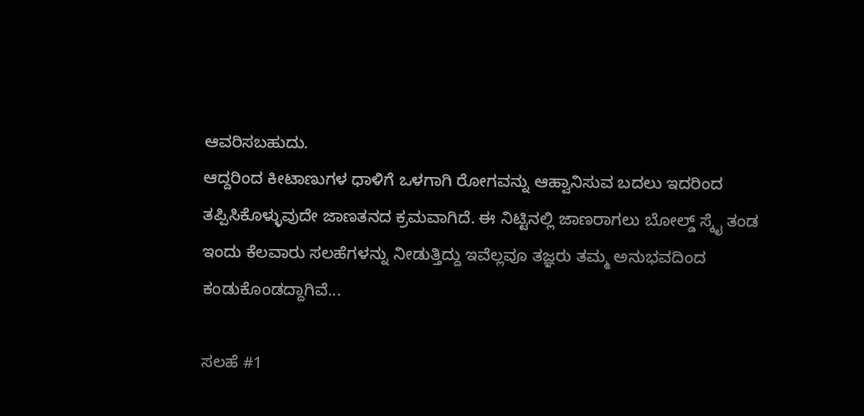ಆವರಿಸಬಹುದು.
ಆದ್ದರಿಂದ ಕೀಟಾಣುಗಳ ಧಾಳಿಗೆ ಒಳಗಾಗಿ ರೋಗವನ್ನು ಆಹ್ವಾನಿಸುವ ಬದಲು ಇದರಿಂದ ತಪ್ಪಿಸಿಕೊಳ್ಳುವುದೇ ಜಾಣತನದ ಕ್ರಮವಾಗಿದೆ. ಈ ನಿಟ್ಟಿನಲ್ಲಿ ಜಾಣರಾಗಲು ಬೋಲ್ಡ್ ಸ್ಕೈ ತಂಡ ಇಂದು ಕೆಲವಾರು ಸಲಹೆಗಳನ್ನು ನೀಡುತ್ತಿದ್ದು ಇವೆಲ್ಲವೂ ತಜ್ಞರು ತಮ್ಮ ಅನುಭವದಿಂದ ಕಂಡುಕೊಂಡದ್ದಾಗಿವೆ...

ಸಲಹೆ #1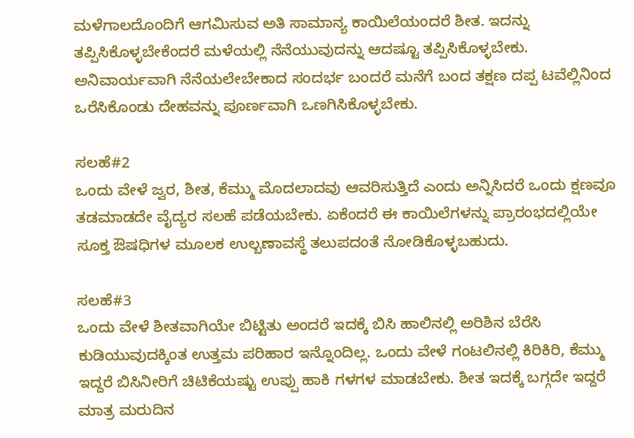ಮಳೆಗಾಲದೊಂದಿಗೆ ಆಗಮಿಸುವ ಅತಿ ಸಾಮಾನ್ಯ ಕಾಯಿಲೆಯಂದರೆ ಶೀತ. ಇದನ್ನು ತಪ್ಪಿಸಿಕೊಳ್ಳಬೇಕೆಂದರೆ ಮಳೆಯಲ್ಲಿ ನೆನೆಯುವುದನ್ನು ಆದಷ್ಟೂ ತಪ್ಪಿಸಿಕೊಳ್ಳಬೇಕು. ಅನಿವಾರ್ಯವಾಗಿ ನೆನೆಯಲೇಬೇಕಾದ ಸಂದರ್ಭ ಬಂದರೆ ಮನೆಗೆ ಬಂದ ತಕ್ಷಣ ದಪ್ಪ ಟವೆಲ್ಲಿನಿಂದ ಒರೆಸಿಕೊಂಡು ದೇಹವನ್ನು ಪೂರ್ಣವಾಗಿ ಒಣಗಿಸಿಕೊಳ್ಳಬೇಕು.

ಸಲಹೆ#2
ಒಂದು ವೇಳೆ ಜ್ವರ, ಶೀತ, ಕೆಮ್ಮು ಮೊದಲಾದವು ಆವರಿಸುತ್ತಿದೆ ಎಂದು ಅನ್ನಿಸಿದರೆ ಒಂದು ಕ್ಷಣವೂ ತಡಮಾಡದೇ ವೈದ್ಯರ ಸಲಹೆ ಪಡೆಯಬೇಕು. ಏಕೆಂದರೆ ಈ ಕಾಯಿಲೆಗಳನ್ನು ಪ್ರಾರಂಭದಲ್ಲಿಯೇ ಸೂಕ್ತ ಔಷಧಿಗಳ ಮೂಲಕ ಉಲ್ಬಣಾವಸ್ಥೆ ತಲುಪದಂತೆ ನೋಡಿಕೊಳ್ಳಬಹುದು.

ಸಲಹೆ#3
ಒಂದು ವೇಳೆ ಶೀತವಾಗಿಯೇ ಬಿಟ್ಟಿತು ಅಂದರೆ ಇದಕ್ಕೆ ಬಿಸಿ ಹಾಲಿನಲ್ಲಿ ಅರಿಶಿನ ಬೆರೆಸಿ ಕುಡಿಯುವುದಕ್ಕಿಂತ ಉತ್ತಮ ಪರಿಹಾರ ಇನ್ನೊಂದಿಲ್ಲ. ಒಂದು ವೇಳೆ ಗಂಟಲಿನಲ್ಲಿ ಕಿರಿಕಿರಿ, ಕೆಮ್ಮು ಇದ್ದರೆ ಬಿಸಿನೀರಿಗೆ ಚಿಟಿಕೆಯಷ್ಟು ಉಪ್ಪು ಹಾಕಿ ಗಳಗಳ ಮಾಡಬೇಕು. ಶೀತ ಇದಕ್ಕೆ ಬಗ್ಗದೇ ಇದ್ದರೆ ಮಾತ್ರ ಮರುದಿನ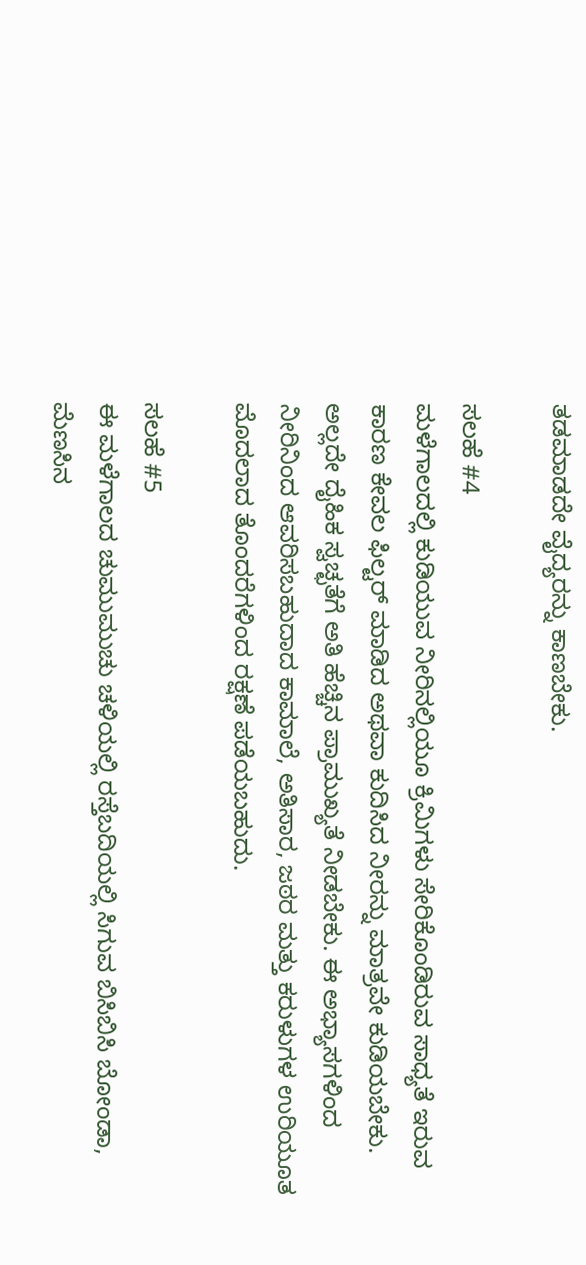ತಡಮಾಡದೇ ವೈದ್ಯರನ್ನು ಕಾಣಬೇಕು.

ಸಲಹೆ #4
ಮಳೆಗಾಲದಲ್ಲಿ ಕುಡಿಯುವ ನೀರಿನಲ್ಲಿಯೂ ಕ್ರಿಮಿಗಳು ಸೇರಿಕೊಂಡಿರುವ ಸಾಧ್ಯತೆ ಇರುವ ಕಾರಣ ಕೇವಲ ಫಿಲ್ಟರ್ ಮಾಡಿದ ಅಥವಾ ಕುದಿಸಿದ ನೀರನ್ನು ಮಾತ್ರವೇ ಕುಡಿಯಬೇಕು. ಅಲ್ಲದೇ ದೈಹಿಕ ಸ್ವಚ್ಛತೆಗೆ ಅತಿ ಹೆಚ್ಚಿನ ಪ್ರಾಮುಖ್ಯತೆ ನೀಡಬೇಕು. ಈ ಅಭ್ಯಾಸಗಳಿಂದ ನೀರಿನಿಂದ ಆವರಿಸಬಹುದಾದ ಕಾಮಾಲೆ, ಅತಿಸಾರ, ಜಠರ ಮತ್ತು ಕರುಳುಗಳ ಉರಿಯೂತ ಮೊದಲಾದ ತೊಂದರೆಗಳಿಂದ ರಕ್ಷಣೆ ಪಡೆಯಬಹುದು.

ಸಲಹೆ #5
ಈ ಮಳೆಗಾಲದ ಚುಮುಮುಚು ಚಳಿಯಲ್ಲಿ ರಸ್ತೆಬದಿಯಲ್ಲಿ ಸಿಗುವ ಬಿಸಿಬಿಸಿ ಬೋಂಡಾ, ಮೆಣಸಿನ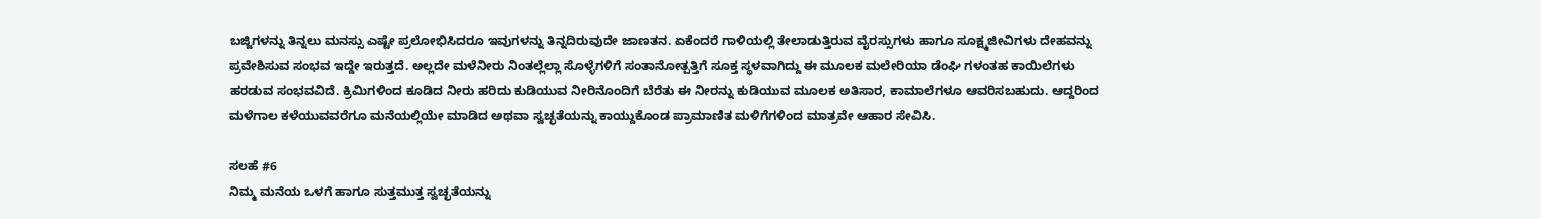ಬಜ್ಜಿಗಳನ್ನು ತಿನ್ನಲು ಮನಸ್ಸು ಎಷ್ಟೇ ಪ್ರಲೋಭಿಸಿದರೂ ಇವುಗಳನ್ನು ತಿನ್ನದಿರುವುದೇ ಜಾಣತನ. ಏಕೆಂದರೆ ಗಾಳಿಯಲ್ಲಿ ತೇಲಾಡುತ್ತಿರುವ ವೈರಸ್ಸುಗಳು ಹಾಗೂ ಸೂಕ್ಷ್ಮಜೀವಿಗಳು ದೇಹವನ್ನು ಪ್ರವೇಶಿಸುವ ಸಂಭವ ಇದ್ದೇ ಇರುತ್ತದೆ. ಅಲ್ಲದೇ ಮಳೆನೀರು ನಿಂತಲ್ಲೆಲ್ಲಾ ಸೊಳ್ಳೆಗಳಿಗೆ ಸಂತಾನೋತ್ಪತ್ತಿಗೆ ಸೂಕ್ತ ಸ್ಥಳವಾಗಿದ್ದು ಈ ಮೂಲಕ ಮಲೇರಿಯಾ ಡೆಂಘಿ ಗಳಂತಹ ಕಾಯಿಲೆಗಳು ಹರಡುವ ಸಂಭವವಿದೆ. ಕ್ರಿಮಿಗಳಿಂದ ಕೂಡಿದ ನೀರು ಹರಿದು ಕುಡಿಯುವ ನೀರಿನೊಂದಿಗೆ ಬೆರೆತು ಈ ನೀರನ್ನು ಕುಡಿಯುವ ಮೂಲಕ ಅತಿಸಾರ, ಕಾಮಾಲೆಗಳೂ ಆವರಿಸಬಹುದು. ಆದ್ದರಿಂದ ಮಳೆಗಾಲ ಕಳೆಯುವವರೆಗೂ ಮನೆಯಲ್ಲಿಯೇ ಮಾಡಿದ ಅಥವಾ ಸ್ವಚ್ಛತೆಯನ್ನು ಕಾಯ್ದುಕೊಂಡ ಪ್ರಾಮಾಣಿತ ಮಳಿಗೆಗಳಿಂದ ಮಾತ್ರವೇ ಆಹಾರ ಸೇವಿಸಿ.

ಸಲಹೆ #6
ನಿಮ್ಮ ಮನೆಯ ಒಳಗೆ ಹಾಗೂ ಸುತ್ತಮುತ್ತ ಸ್ವಚ್ಛತೆಯನ್ನು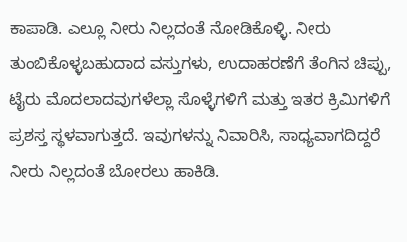ಕಾಪಾಡಿ. ಎಲ್ಲೂ ನೀರು ನಿಲ್ಲದಂತೆ ನೋಡಿಕೊಳ್ಳಿ. ನೀರು ತುಂಬಿಕೊಳ್ಳಬಹುದಾದ ವಸ್ತುಗಳು, ಉದಾಹರಣೆಗೆ ತೆಂಗಿನ ಚಿಪ್ಪು, ಟೈರು ಮೊದಲಾದವುಗಳೆಲ್ಲಾ ಸೊಳ್ಳೆಗಳಿಗೆ ಮತ್ತು ಇತರ ಕ್ರಿಮಿಗಳಿಗೆ ಪ್ರಶಸ್ತ ಸ್ಥಳವಾಗುತ್ತದೆ. ಇವುಗಳನ್ನು ನಿವಾರಿಸಿ, ಸಾಧ್ಯವಾಗದಿದ್ದರೆ ನೀರು ನಿಲ್ಲದಂತೆ ಬೋರಲು ಹಾಕಿಡಿ.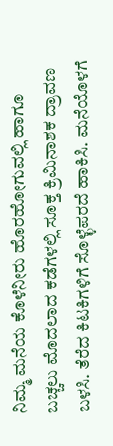ನಿಮ್ಮ ಮನೆಯ ಕೊಳೆನೀರು ಹೊರಹೋಗುವಲ್ಲಿ ಹಾಗೂ ಬಚ್ಚಲು ಮೊದಲಾದ ಕಡೆಗಳಲ್ಲಿ ಸೂಕ್ತ ಕ್ರಿಮಿನಾಶಕ ದ್ರಾವಣ ಬಳಸಿ. ತೆರೆದ ಕಿಟಕಿಗಳಿಗೆ ಸೊಳ್ಳೆಪರದೆ ಹಾಕಿಸಿ. ಮನೆಯೊಳಗೆ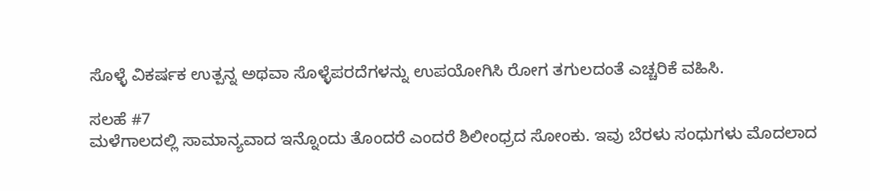ಸೊಳ್ಳೆ ವಿಕರ್ಷಕ ಉತ್ಪನ್ನ ಅಥವಾ ಸೊಳ್ಳೆಪರದೆಗಳನ್ನು ಉಪಯೋಗಿಸಿ ರೋಗ ತಗುಲದಂತೆ ಎಚ್ಚರಿಕೆ ವಹಿಸಿ.

ಸಲಹೆ #7
ಮಳೆಗಾಲದಲ್ಲಿ ಸಾಮಾನ್ಯವಾದ ಇನ್ನೊಂದು ತೊಂದರೆ ಎಂದರೆ ಶಿಲೀಂಧ್ರದ ಸೋಂಕು. ಇವು ಬೆರಳು ಸಂಧುಗಳು ಮೊದಲಾದ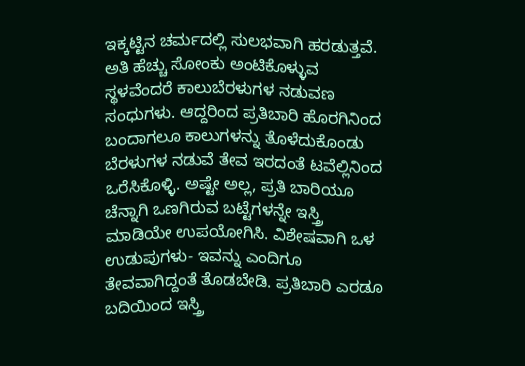ಇಕ್ಕಟ್ಟಿನ ಚರ್ಮದಲ್ಲಿ ಸುಲಭವಾಗಿ ಹರಡುತ್ತವೆ. ಅತಿ ಹೆಚ್ಚು ಸೋಂಕು ಅಂಟಿಕೊಳ್ಳುವ ಸ್ಥಳವೆಂದರೆ ಕಾಲುಬೆರಳುಗಳ ನಡುವಣ ಸಂಧುಗಳು. ಆದ್ದರಿಂದ ಪ್ರತಿಬಾರಿ ಹೊರಗಿನಿಂದ ಬಂದಾಗಲೂ ಕಾಲುಗಳನ್ನು ತೊಳೆದುಕೊಂಡು ಬೆರಳುಗಳ ನಡುವೆ ತೇವ ಇರದಂತೆ ಟವೆಲ್ಲಿನಿಂದ ಒರೆಸಿಕೊಳ್ಳಿ. ಅಷ್ಟೇ ಅಲ್ಲ, ಪ್ರತಿ ಬಾರಿಯೂ ಚೆನ್ನಾಗಿ ಒಣಗಿರುವ ಬಟ್ಟೆಗಳನ್ನೇ ಇಸ್ತ್ರಿ ಮಾಡಿಯೇ ಉಪಯೋಗಿಸಿ. ವಿಶೇಷವಾಗಿ ಒಳ ಉಡುಪುಗಳು- ಇವನ್ನು ಎಂದಿಗೂ ತೇವವಾಗಿದ್ದಂತೆ ತೊಡಬೇಡಿ. ಪ್ರತಿಬಾರಿ ಎರಡೂ ಬದಿಯಿಂದ ಇಸ್ತ್ರಿ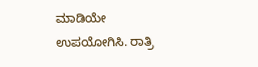ಮಾಡಿಯೇ ಉಪಯೋಗಿಸಿ. ರಾತ್ರಿ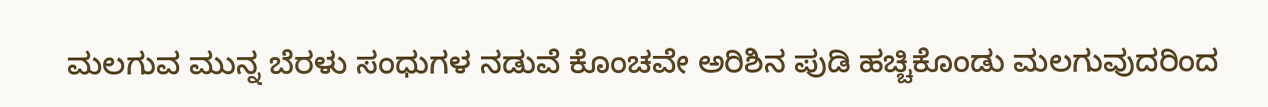ಮಲಗುವ ಮುನ್ನ ಬೆರಳು ಸಂಧುಗಳ ನಡುವೆ ಕೊಂಚವೇ ಅರಿಶಿನ ಪುಡಿ ಹಚ್ಚಿಕೊಂಡು ಮಲಗುವುದರಿಂದ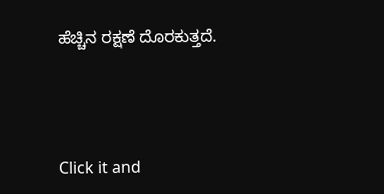ಹೆಚ್ಚಿನ ರಕ್ಷಣೆ ದೊರಕುತ್ತದೆ.



Click it and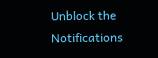Unblock the Notifications